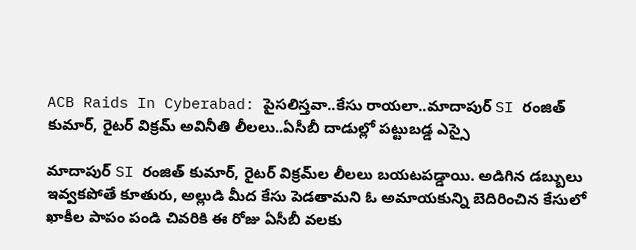ACB Raids In Cyberabad: పైసలిస్తవా..కేసు రాయలా..మాదాపుర్ SI రంజిత్ కుమార్, రైటర్ విక్రమ్‌ అవినీతి లీలలు..ఏసీబీ దాడుల్లో పట్టుబడ్డ ఎస్సై

మాదాపుర్ SI రంజిత్ కుమార్, రైటర్ విక్రమ్‌ల లీలలు బయటపడ్డాయి. అడిగిన డబ్బులు ఇవ్వకపోతే కూతురు, అల్లుడి మీద కేసు పెడతామని ఓ అమాయకున్ని బెదిరించిన కేసులో ఖాకీల పాపం పండి చివరికి ఈ రోజు ఏసీబీ వలకు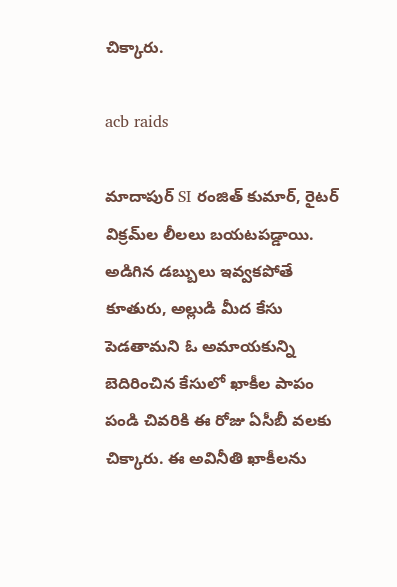చిక్కారు.

acb raids

మాదాపుర్ SI రంజిత్ కుమార్, రైటర్ విక్రమ్‌ల లీలలు బయటపడ్డాయి. అడిగిన డబ్బులు ఇవ్వకపోతే కూతురు, అల్లుడి మీద కేసు పెడతామని ఓ అమాయకున్ని బెదిరించిన కేసులో ఖాకీల పాపం పండి చివరికి ఈ రోజు ఏసీబీ వలకు చిక్కారు. ఈ అవినీతి ఖాకీలను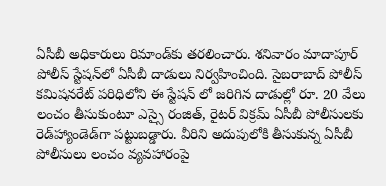ఏసీబీ అధికారులు రిమాండ్‌కు తరలించారు. శనివారం మాదాపూర్ పోలీస్ స్టేషన్‌లో ఏసీబీ దాడులు నిర్వహించింది. సైబరాబాద్ పోలీస్ కమిషనరేట్‌ పరిధిలోని ఈ స్టేషన్ లో జరిగిన దాడుల్లో రూ. 20 వేలు లంచం తీసుకుంటూ ఎస్సై రంజిత్‌, రైటర్‌ విక్రమ్‌ ఏసీబీ పోలీసులకు రెడ్‌హ్యాండెడ్‌గా పట్టుబడ్డారు. వీరిని అదుపులోకి తీసుకున్న ఏసీబీ పోలీసులు లంచం వ్యవహారంపై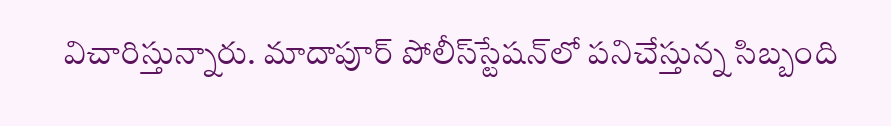విచారిస్తున్నారు. మాదాపూర్‌ పోలీస్‌స్టేషన్‌లో పనిచేస్తున్న సిబ్బంది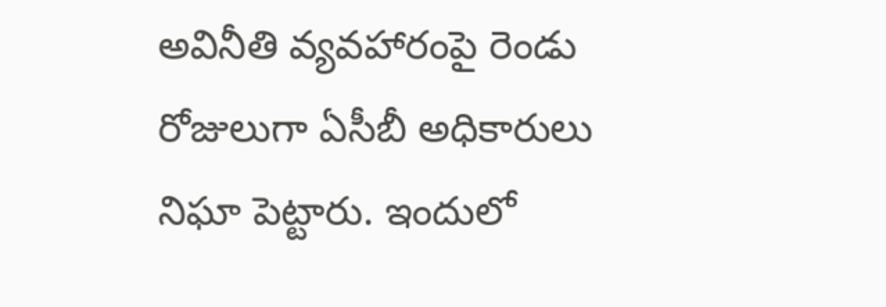అవినీతి వ్యవహారంపై రెండు రోజులుగా ఏసీబీ అధికారులు నిఘా పెట్టారు. ఇందులో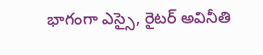భాగంగా ఎస్సై, రైటర్‌ అవినీతి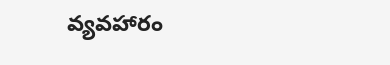వ్యవహారం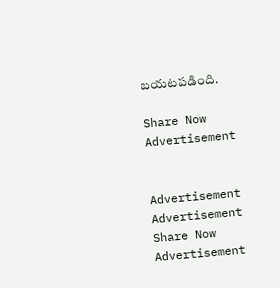బయటపడింది.

Share Now
Advertisement


Advertisement
Advertisement
Share Now
Advertisement